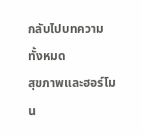กลับไปบทความทั้งหมด
สุขภาพและฮอร์โมน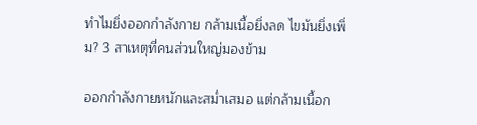ทำไมยิ่งออกกำลังกาย กล้ามเนื้อยิ่งลด ไขมันยิ่งเพิ่ม? 3 สาเหตุที่คนส่วนใหญ่มองข้าม

ออกกำลังกายหนักและสม่ำเสมอ แต่กล้ามเนื้อก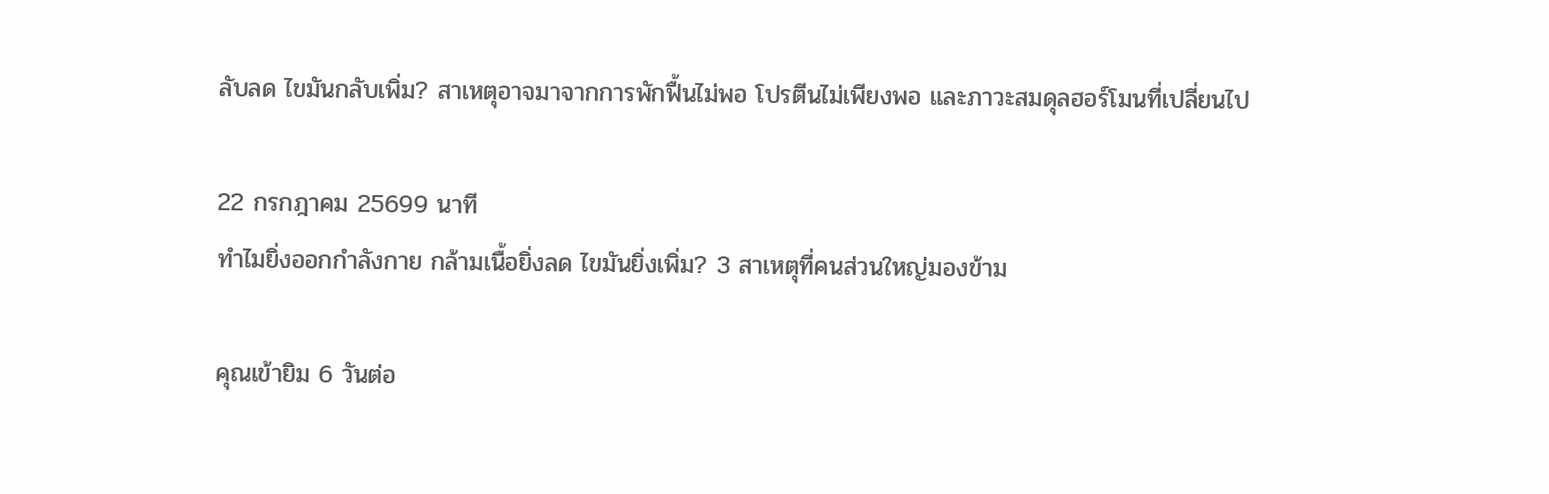ลับลด ไขมันกลับเพิ่ม? สาเหตุอาจมาจากการพักฟื้นไม่พอ โปรตีนไม่เพียงพอ และภาวะสมดุลฮอร์โมนที่เปลี่ยนไป

22 กรกฎาคม 25699 นาที
ทำไมยิ่งออกกำลังกาย กล้ามเนื้อยิ่งลด ไขมันยิ่งเพิ่ม? 3 สาเหตุที่คนส่วนใหญ่มองข้าม

คุณเข้ายิม 6 วันต่อ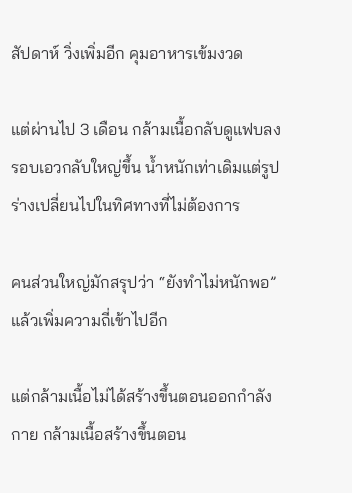สัปดาห์ วิ่งเพิ่มอีก คุมอาหารเข้มงวด

แต่ผ่านไป 3 เดือน กล้ามเนื้อกลับดูแฟบลง รอบเอวกลับใหญ่ขึ้น น้ำหนักเท่าเดิมแต่รูปร่างเปลี่ยนไปในทิศทางที่ไม่ต้องการ

คนส่วนใหญ่มักสรุปว่า “ยังทำไม่หนักพอ” แล้วเพิ่มความถี่เข้าไปอีก

แต่กล้ามเนื้อไม่ได้สร้างขึ้นตอนออกกำลังกาย กล้ามเนื้อสร้างขึ้นตอน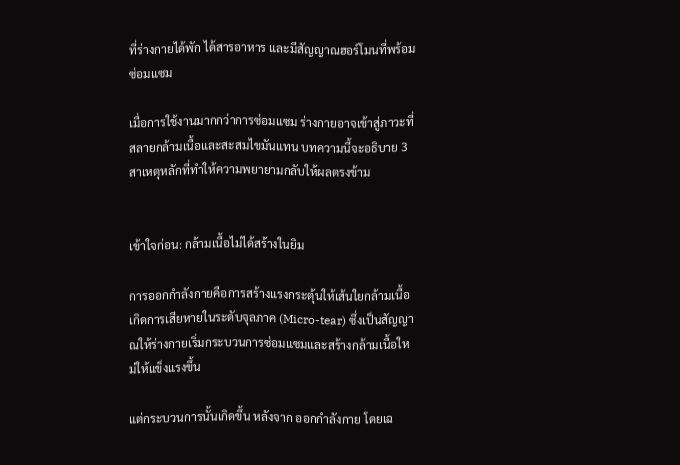ที่ร่างกายได้พัก ได้สารอาหาร และมีสัญญาณฮอร์โมนที่พร้อมซ่อมแซม

เมื่อการใช้งานมากกว่าการซ่อมแซม ร่างกายอาจเข้าสู่ภาวะที่สลายกล้ามเนื้อและสะสมไขมันแทน บทความนี้จะอธิบาย 3 สาเหตุหลักที่ทำให้ความพยายามกลับให้ผลตรงข้าม


เข้าใจก่อน: กล้ามเนื้อไม่ได้สร้างในยิม

การออกกำลังกายคือการสร้างแรงกระตุ้นให้เส้นใยกล้ามเนื้อเกิดการเสียหายในระดับจุลภาค (Micro-tear) ซึ่งเป็นสัญญาณให้ร่างกายเริ่มกระบวนการซ่อมแซมและสร้างกล้ามเนื้อใหม่ให้แข็งแรงขึ้น

แต่กระบวนการนั้นเกิดขึ้น หลังจาก ออกกำลังกาย โดยเฉ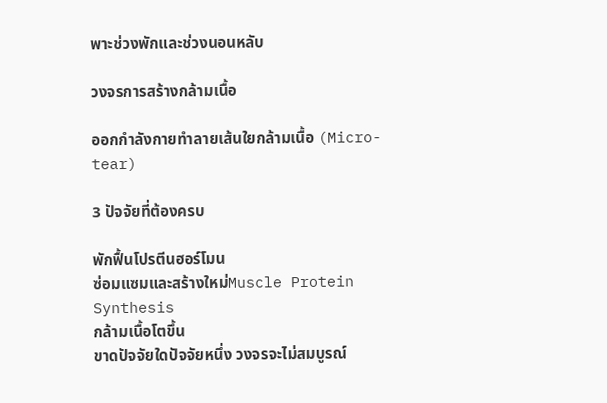พาะช่วงพักและช่วงนอนหลับ

วงจรการสร้างกล้ามเนื้อ

ออกกำลังกายทำลายเส้นใยกล้ามเนื้อ (Micro-tear)

3 ปัจจัยที่ต้องครบ

พักฟื้นโปรตีนฮอร์โมน
ซ่อมแซมและสร้างใหม่Muscle Protein Synthesis
กล้ามเนื้อโตขึ้น
ขาดปัจจัยใดปัจจัยหนึ่ง วงจรจะไม่สมบูรณ์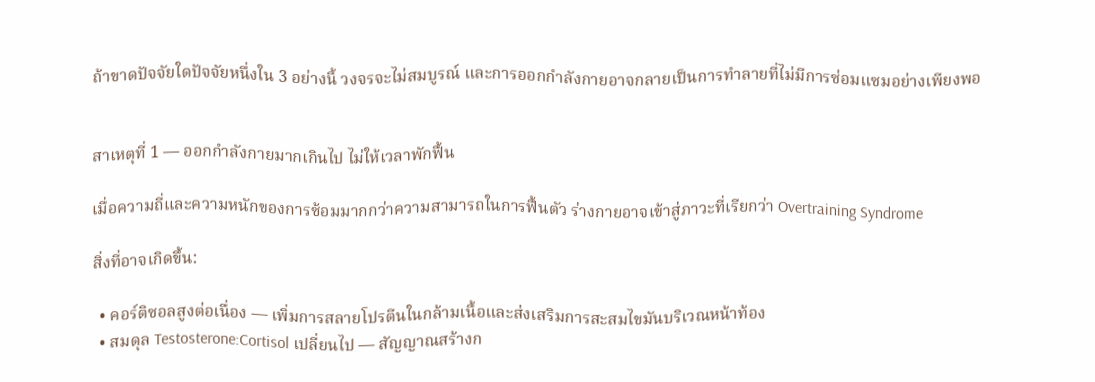ถ้าขาดปัจจัยใดปัจจัยหนึ่งใน 3 อย่างนี้ วงจรจะไม่สมบูรณ์ และการออกกำลังกายอาจกลายเป็นการทำลายที่ไม่มีการซ่อมแซมอย่างเพียงพอ


สาเหตุที่ 1 — ออกกำลังกายมากเกินไป ไม่ให้เวลาพักฟื้น

เมื่อความถี่และความหนักของการซ้อมมากกว่าความสามารถในการฟื้นตัว ร่างกายอาจเข้าสู่ภาวะที่เรียกว่า Overtraining Syndrome

สิ่งที่อาจเกิดขึ้น:

  • คอร์ติซอลสูงต่อเนื่อง — เพิ่มการสลายโปรตีนในกล้ามเนื้อและส่งเสริมการสะสมไขมันบริเวณหน้าท้อง
  • สมดุล Testosterone:Cortisol เปลี่ยนไป — สัญญาณสร้างก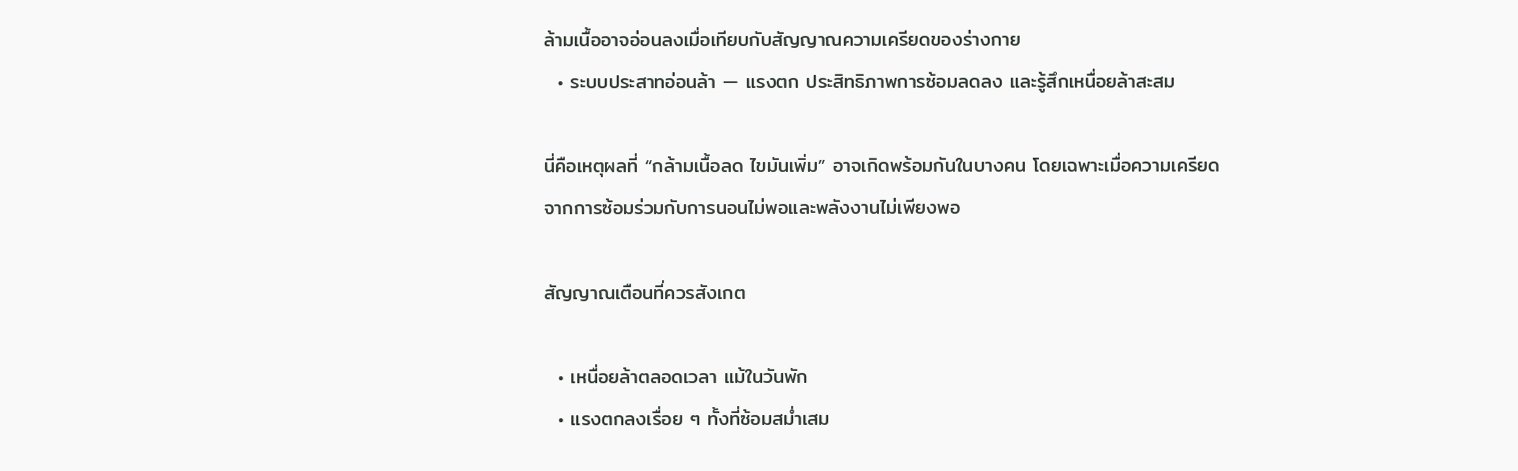ล้ามเนื้ออาจอ่อนลงเมื่อเทียบกับสัญญาณความเครียดของร่างกาย
  • ระบบประสาทอ่อนล้า — แรงตก ประสิทธิภาพการซ้อมลดลง และรู้สึกเหนื่อยล้าสะสม

นี่คือเหตุผลที่ “กล้ามเนื้อลด ไขมันเพิ่ม” อาจเกิดพร้อมกันในบางคน โดยเฉพาะเมื่อความเครียดจากการซ้อมร่วมกับการนอนไม่พอและพลังงานไม่เพียงพอ

สัญญาณเตือนที่ควรสังเกต

  • เหนื่อยล้าตลอดเวลา แม้ในวันพัก
  • แรงตกลงเรื่อย ๆ ทั้งที่ซ้อมสม่ำเสม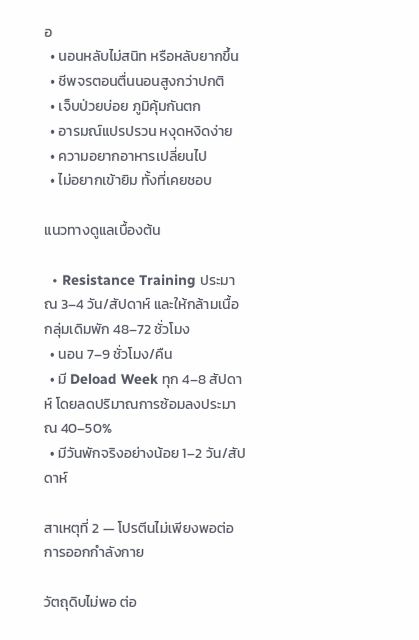อ
  • นอนหลับไม่สนิท หรือหลับยากขึ้น
  • ชีพจรตอนตื่นนอนสูงกว่าปกติ
  • เจ็บป่วยบ่อย ภูมิคุ้มกันตก
  • อารมณ์แปรปรวน หงุดหงิดง่าย
  • ความอยากอาหารเปลี่ยนไป
  • ไม่อยากเข้ายิม ทั้งที่เคยชอบ

แนวทางดูแลเบื้องต้น

  • Resistance Training ประมาณ 3–4 วัน/สัปดาห์ และให้กล้ามเนื้อกลุ่มเดิมพัก 48–72 ชั่วโมง
  • นอน 7–9 ชั่วโมง/คืน
  • มี Deload Week ทุก 4–8 สัปดาห์ โดยลดปริมาณการซ้อมลงประมาณ 40–50%
  • มีวันพักจริงอย่างน้อย 1–2 วัน/สัปดาห์

สาเหตุที่ 2 — โปรตีนไม่เพียงพอต่อการออกกำลังกาย

วัตถุดิบไม่พอ ต่อ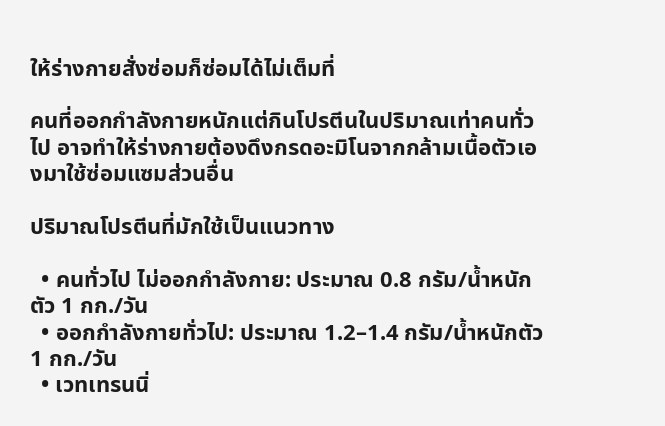ให้ร่างกายสั่งซ่อมก็ซ่อมได้ไม่เต็มที่

คนที่ออกกำลังกายหนักแต่กินโปรตีนในปริมาณเท่าคนทั่วไป อาจทำให้ร่างกายต้องดึงกรดอะมิโนจากกล้ามเนื้อตัวเองมาใช้ซ่อมแซมส่วนอื่น

ปริมาณโปรตีนที่มักใช้เป็นแนวทาง

  • คนทั่วไป ไม่ออกกำลังกาย: ประมาณ 0.8 กรัม/น้ำหนักตัว 1 กก./วัน
  • ออกกำลังกายทั่วไป: ประมาณ 1.2–1.4 กรัม/น้ำหนักตัว 1 กก./วัน
  • เวทเทรนนิ่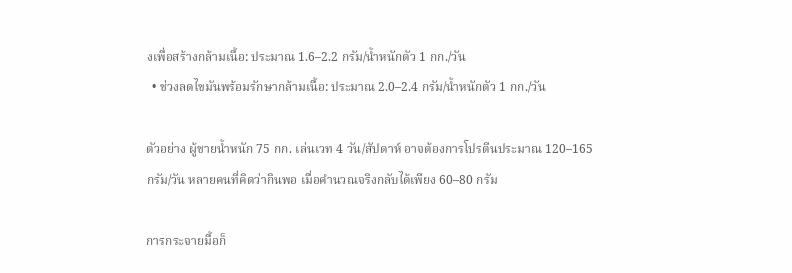งเพื่อสร้างกล้ามเนื้อ: ประมาณ 1.6–2.2 กรัม/น้ำหนักตัว 1 กก./วัน
  • ช่วงลดไขมันพร้อมรักษากล้ามเนื้อ: ประมาณ 2.0–2.4 กรัม/น้ำหนักตัว 1 กก./วัน

ตัวอย่าง ผู้ชายน้ำหนัก 75 กก. เล่นเวท 4 วัน/สัปดาห์ อาจต้องการโปรตีนประมาณ 120–165 กรัม/วัน หลายคนที่คิดว่ากินพอ เมื่อคำนวณจริงกลับได้เพียง 60–80 กรัม

การกระจายมื้อก็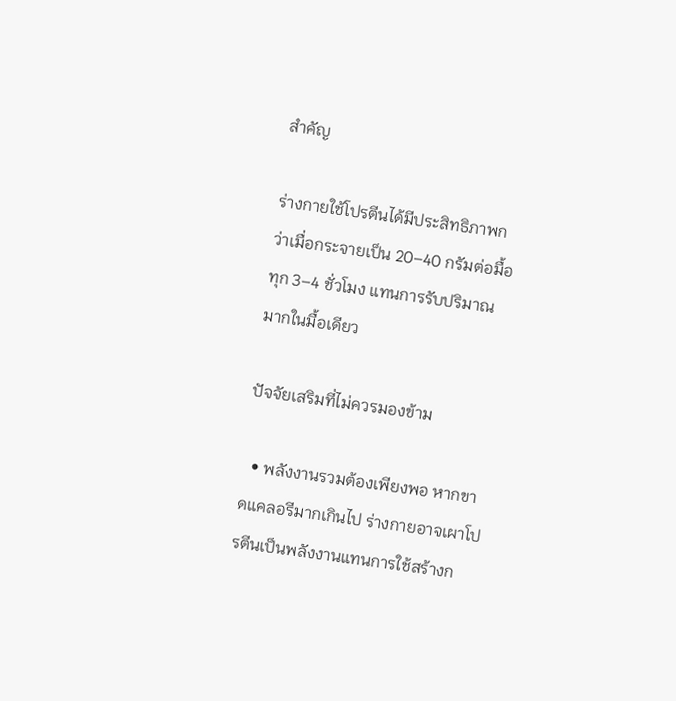สำคัญ

ร่างกายใช้โปรตีนได้มีประสิทธิภาพกว่าเมื่อกระจายเป็น 20–40 กรัมต่อมื้อ ทุก 3–4 ชั่วโมง แทนการรับปริมาณมากในมื้อเดียว

ปัจจัยเสริมที่ไม่ควรมองข้าม

  • พลังงานรวมต้องเพียงพอ หากขาดแคลอรีมากเกินไป ร่างกายอาจเผาโปรตีนเป็นพลังงานแทนการใช้สร้างก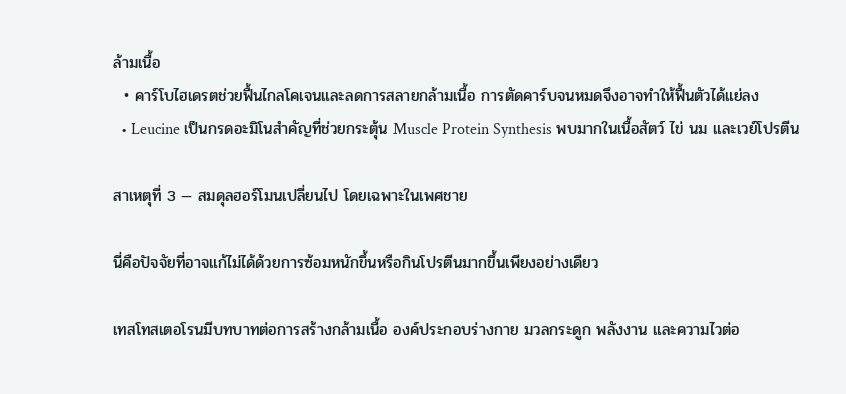ล้ามเนื้อ
  • คาร์โบไฮเดรตช่วยฟื้นไกลโคเจนและลดการสลายกล้ามเนื้อ การตัดคาร์บจนหมดจึงอาจทำให้ฟื้นตัวได้แย่ลง
  • Leucine เป็นกรดอะมิโนสำคัญที่ช่วยกระตุ้น Muscle Protein Synthesis พบมากในเนื้อสัตว์ ไข่ นม และเวย์โปรตีน

สาเหตุที่ 3 — สมดุลฮอร์โมนเปลี่ยนไป โดยเฉพาะในเพศชาย

นี่คือปัจจัยที่อาจแก้ไม่ได้ด้วยการซ้อมหนักขึ้นหรือกินโปรตีนมากขึ้นเพียงอย่างเดียว

เทสโทสเตอโรนมีบทบาทต่อการสร้างกล้ามเนื้อ องค์ประกอบร่างกาย มวลกระดูก พลังงาน และความไวต่อ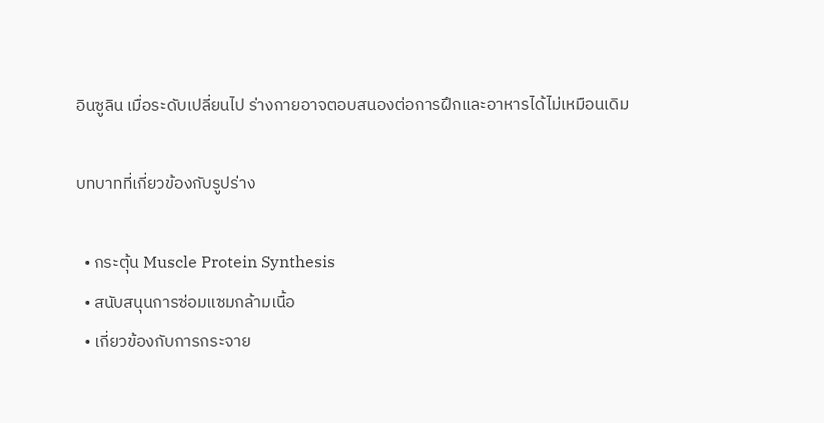อินซูลิน เมื่อระดับเปลี่ยนไป ร่างกายอาจตอบสนองต่อการฝึกและอาหารได้ไม่เหมือนเดิม

บทบาทที่เกี่ยวข้องกับรูปร่าง

  • กระตุ้น Muscle Protein Synthesis
  • สนับสนุนการซ่อมแซมกล้ามเนื้อ
  • เกี่ยวข้องกับการกระจาย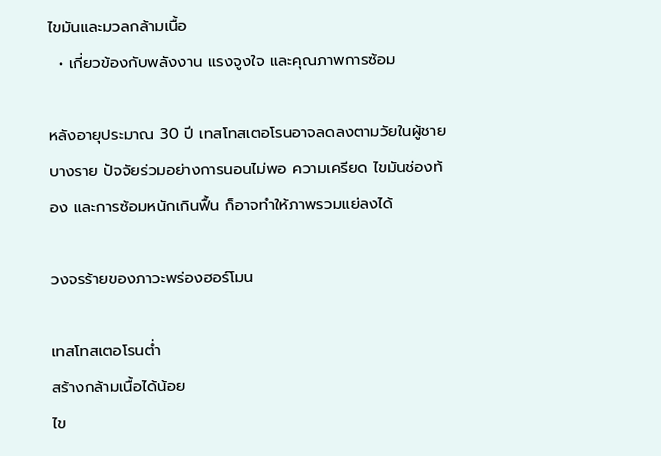ไขมันและมวลกล้ามเนื้อ
  • เกี่ยวข้องกับพลังงาน แรงจูงใจ และคุณภาพการซ้อม

หลังอายุประมาณ 30 ปี เทสโทสเตอโรนอาจลดลงตามวัยในผู้ชายบางราย ปัจจัยร่วมอย่างการนอนไม่พอ ความเครียด ไขมันช่องท้อง และการซ้อมหนักเกินฟื้น ก็อาจทำให้ภาพรวมแย่ลงได้

วงจรร้ายของภาวะพร่องฮอร์โมน

เทสโทสเตอโรนต่ำ
สร้างกล้ามเนื้อได้น้อย
ไข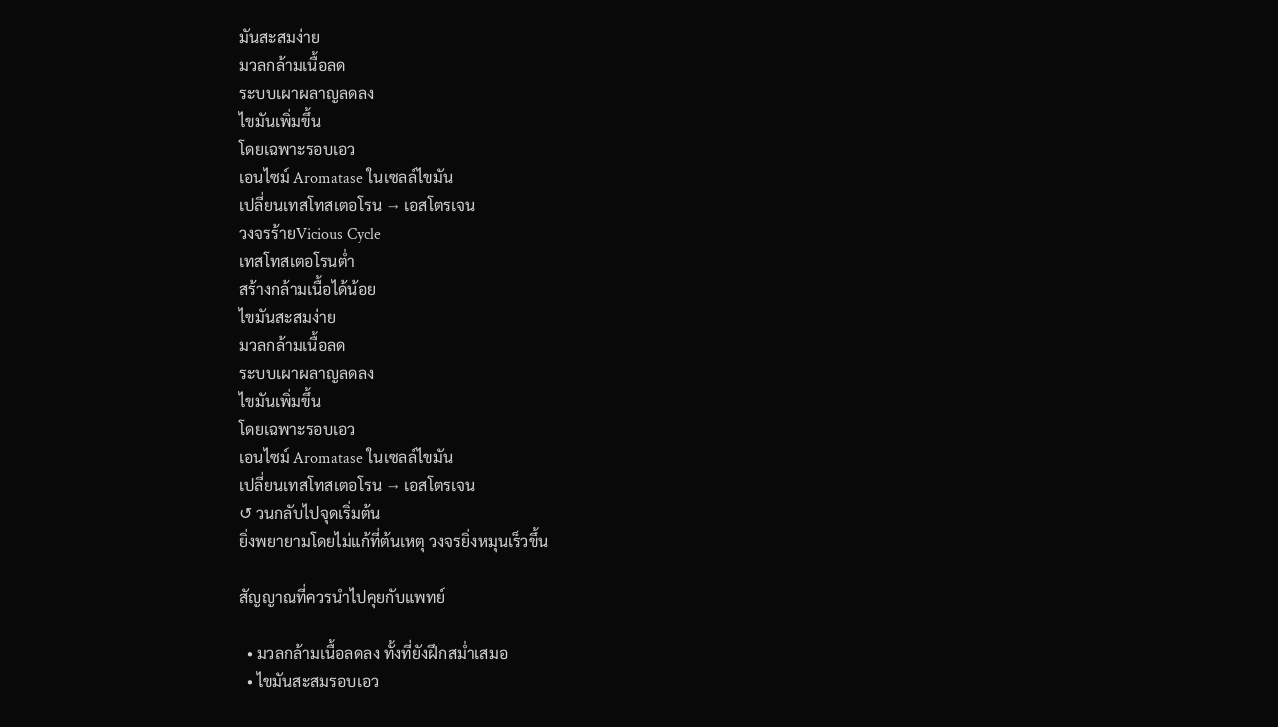มันสะสมง่าย
มวลกล้ามเนื้อลด
ระบบเผาผลาญลดลง
ไขมันเพิ่มขึ้น
โดยเฉพาะรอบเอว
เอนไซม์ Aromatase ในเซลล์ไขมัน
เปลี่ยนเทสโทสเตอโรน → เอสโตรเจน
วงจรร้ายVicious Cycle
เทสโทสเตอโรนต่ำ
สร้างกล้ามเนื้อได้น้อย
ไขมันสะสมง่าย
มวลกล้ามเนื้อลด
ระบบเผาผลาญลดลง
ไขมันเพิ่มขึ้น
โดยเฉพาะรอบเอว
เอนไซม์ Aromatase ในเซลล์ไขมัน
เปลี่ยนเทสโทสเตอโรน → เอสโตรเจน
↺ วนกลับไปจุดเริ่มต้น
ยิ่งพยายามโดยไม่แก้ที่ต้นเหตุ วงจรยิ่งหมุนเร็วขึ้น

สัญญาณที่ควรนำไปคุยกับแพทย์

  • มวลกล้ามเนื้อลดลง ทั้งที่ยังฝึกสม่ำเสมอ
  • ไขมันสะสมรอบเอว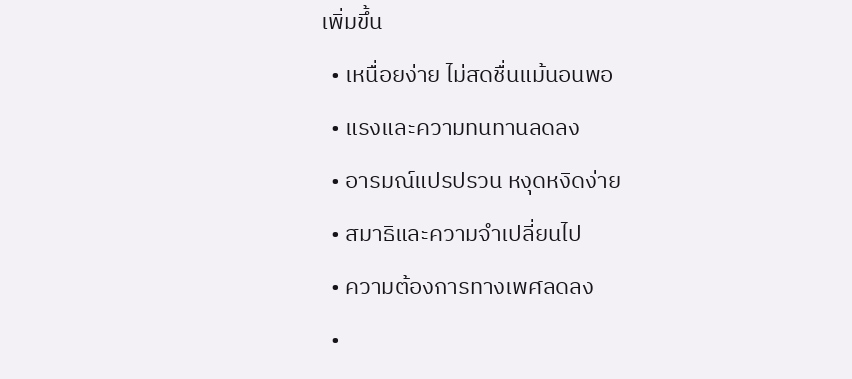เพิ่มขึ้น
  • เหนื่อยง่าย ไม่สดชื่นแม้นอนพอ
  • แรงและความทนทานลดลง
  • อารมณ์แปรปรวน หงุดหงิดง่าย
  • สมาธิและความจำเปลี่ยนไป
  • ความต้องการทางเพศลดลง
  •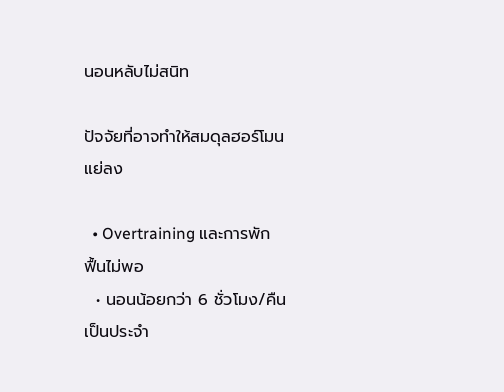นอนหลับไม่สนิท

ปัจจัยที่อาจทำให้สมดุลฮอร์โมนแย่ลง

  • Overtraining และการพักฟื้นไม่พอ
  • นอนน้อยกว่า 6 ชั่วโมง/คืนเป็นประจำ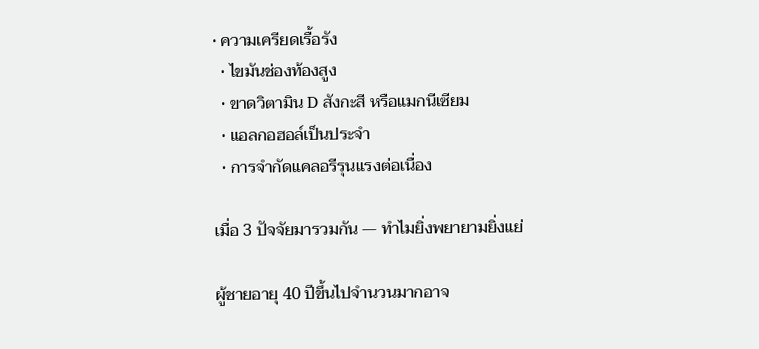• ความเครียดเรื้อรัง
  • ไขมันช่องท้องสูง
  • ขาดวิตามิน D สังกะสี หรือแมกนีเซียม
  • แอลกอฮอล์เป็นประจำ
  • การจำกัดแคลอรีรุนแรงต่อเนื่อง

เมื่อ 3 ปัจจัยมารวมกัน — ทำไมยิ่งพยายามยิ่งแย่

ผู้ชายอายุ 40 ปีขึ้นไปจำนวนมากอาจ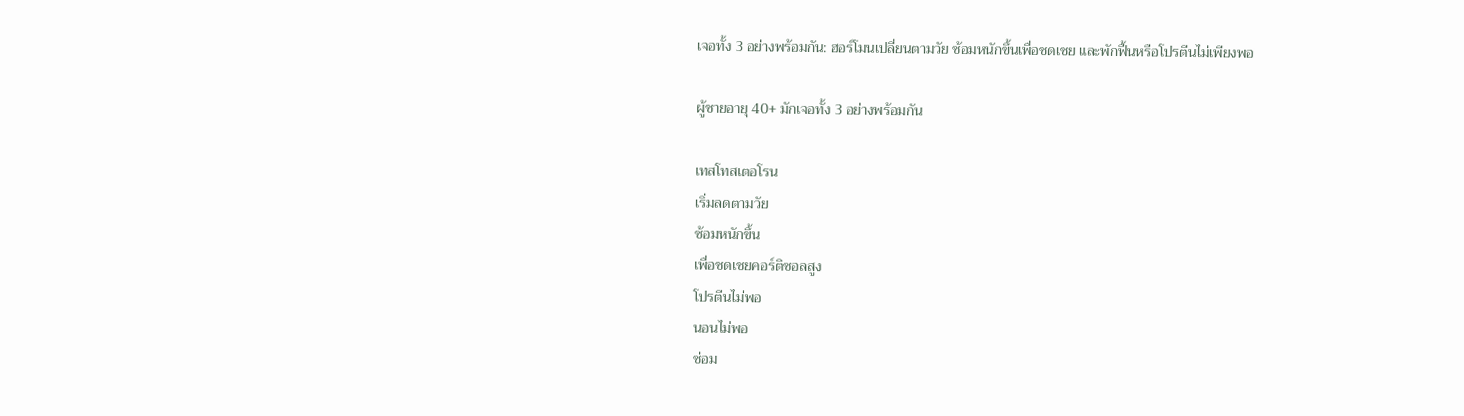เจอทั้ง 3 อย่างพร้อมกัน: ฮอร์โมนเปลี่ยนตามวัย ซ้อมหนักขึ้นเพื่อชดเชย และพักฟื้นหรือโปรตีนไม่เพียงพอ

ผู้ชายอายุ 40+ มักเจอทั้ง 3 อย่างพร้อมกัน

เทสโทสเตอโรน
เริ่มลดตามวัย
ซ้อมหนักขึ้น
เพื่อชดเชยคอร์ติซอลสูง
โปรตีนไม่พอ
นอนไม่พอ
ซ่อม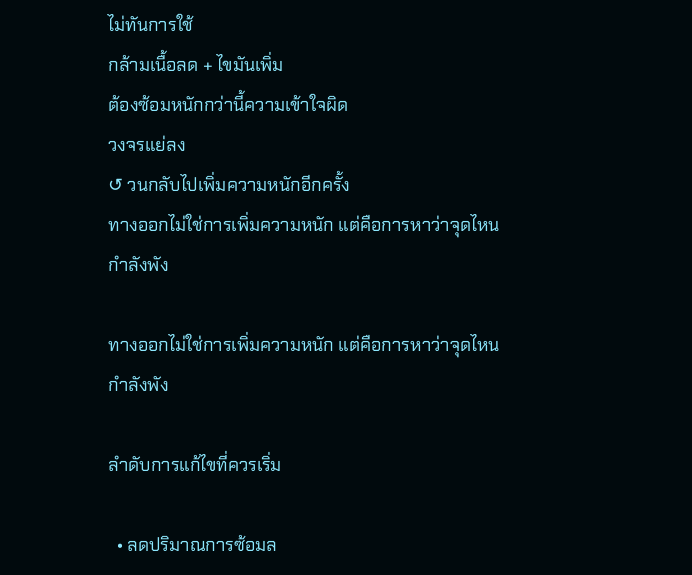ไม่ทันการใช้
กล้ามเนื้อลด + ไขมันเพิ่ม
ต้องซ้อมหนักกว่านี้ความเข้าใจผิด
วงจรแย่ลง
↺ วนกลับไปเพิ่มความหนักอีกครั้ง
ทางออกไม่ใช่การเพิ่มความหนัก แต่คือการหาว่าจุดไหนกำลังพัง

ทางออกไม่ใช่การเพิ่มความหนัก แต่คือการหาว่าจุดไหนกำลังพัง

ลำดับการแก้ไขที่ควรเริ่ม

  • ลดปริมาณการซ้อมล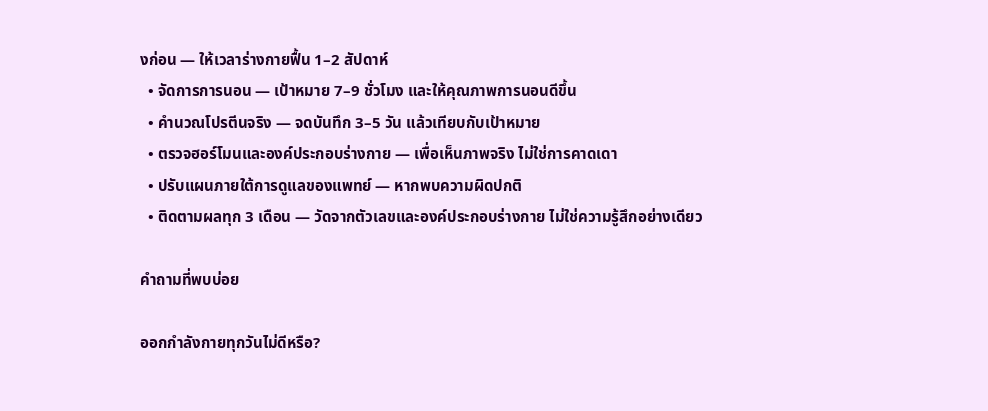งก่อน — ให้เวลาร่างกายฟื้น 1–2 สัปดาห์
  • จัดการการนอน — เป้าหมาย 7–9 ชั่วโมง และให้คุณภาพการนอนดีขึ้น
  • คำนวณโปรตีนจริง — จดบันทึก 3–5 วัน แล้วเทียบกับเป้าหมาย
  • ตรวจฮอร์โมนและองค์ประกอบร่างกาย — เพื่อเห็นภาพจริง ไม่ใช่การคาดเดา
  • ปรับแผนภายใต้การดูแลของแพทย์ — หากพบความผิดปกติ
  • ติดตามผลทุก 3 เดือน — วัดจากตัวเลขและองค์ประกอบร่างกาย ไม่ใช่ความรู้สึกอย่างเดียว

คำถามที่พบบ่อย

ออกกำลังกายทุกวันไม่ดีหรือ?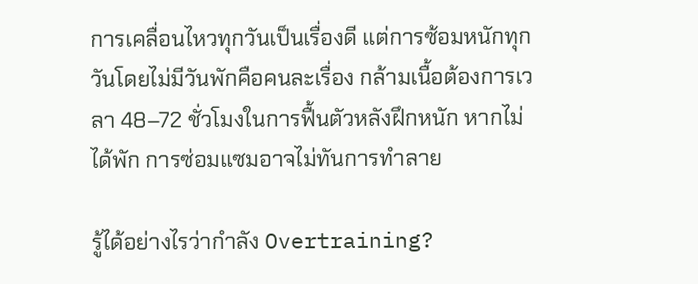การเคลื่อนไหวทุกวันเป็นเรื่องดี แต่การซ้อมหนักทุกวันโดยไม่มีวันพักคือคนละเรื่อง กล้ามเนื้อต้องการเวลา 48–72 ชั่วโมงในการฟื้นตัวหลังฝึกหนัก หากไม่ได้พัก การซ่อมแซมอาจไม่ทันการทำลาย

รู้ได้อย่างไรว่ากำลัง Overtraining?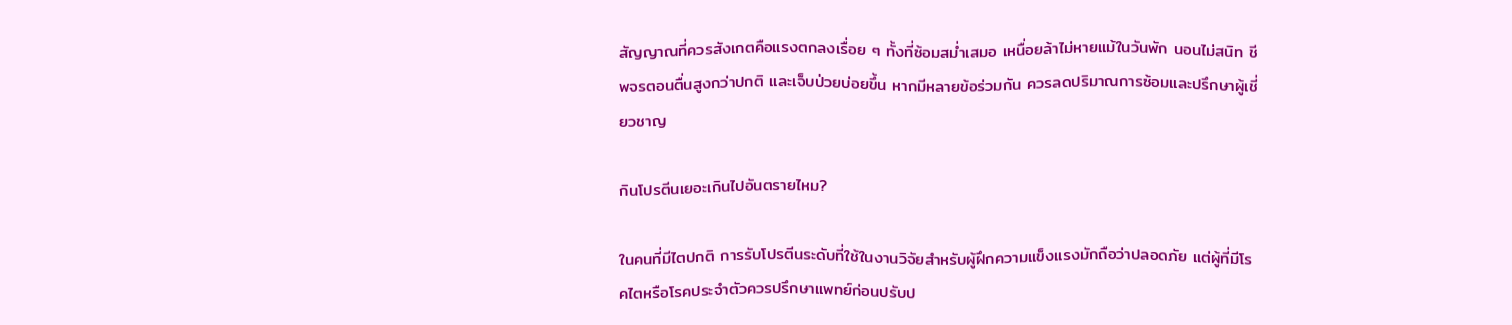สัญญาณที่ควรสังเกตคือแรงตกลงเรื่อย ๆ ทั้งที่ซ้อมสม่ำเสมอ เหนื่อยล้าไม่หายแม้ในวันพัก นอนไม่สนิท ชีพจรตอนตื่นสูงกว่าปกติ และเจ็บป่วยบ่อยขึ้น หากมีหลายข้อร่วมกัน ควรลดปริมาณการซ้อมและปรึกษาผู้เชี่ยวชาญ

กินโปรตีนเยอะเกินไปอันตรายไหม?

ในคนที่มีไตปกติ การรับโปรตีนระดับที่ใช้ในงานวิจัยสำหรับผู้ฝึกความแข็งแรงมักถือว่าปลอดภัย แต่ผู้ที่มีโรคไตหรือโรคประจำตัวควรปรึกษาแพทย์ก่อนปรับป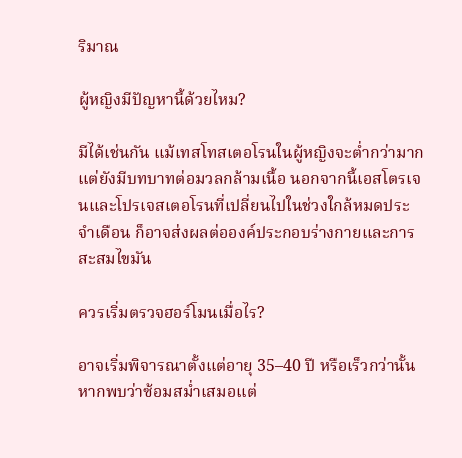ริมาณ

ผู้หญิงมีปัญหานี้ด้วยไหม?

มีได้เช่นกัน แม้เทสโทสเตอโรนในผู้หญิงจะต่ำกว่ามาก แต่ยังมีบทบาทต่อมวลกล้ามเนื้อ นอกจากนี้เอสโตรเจนและโปรเจสเตอโรนที่เปลี่ยนไปในช่วงใกล้หมดประจำเดือน ก็อาจส่งผลต่อองค์ประกอบร่างกายและการสะสมไขมัน

ควรเริ่มตรวจฮอร์โมนเมื่อไร?

อาจเริ่มพิจารณาตั้งแต่อายุ 35–40 ปี หรือเร็วกว่านั้นหากพบว่าซ้อมสม่ำเสมอแต่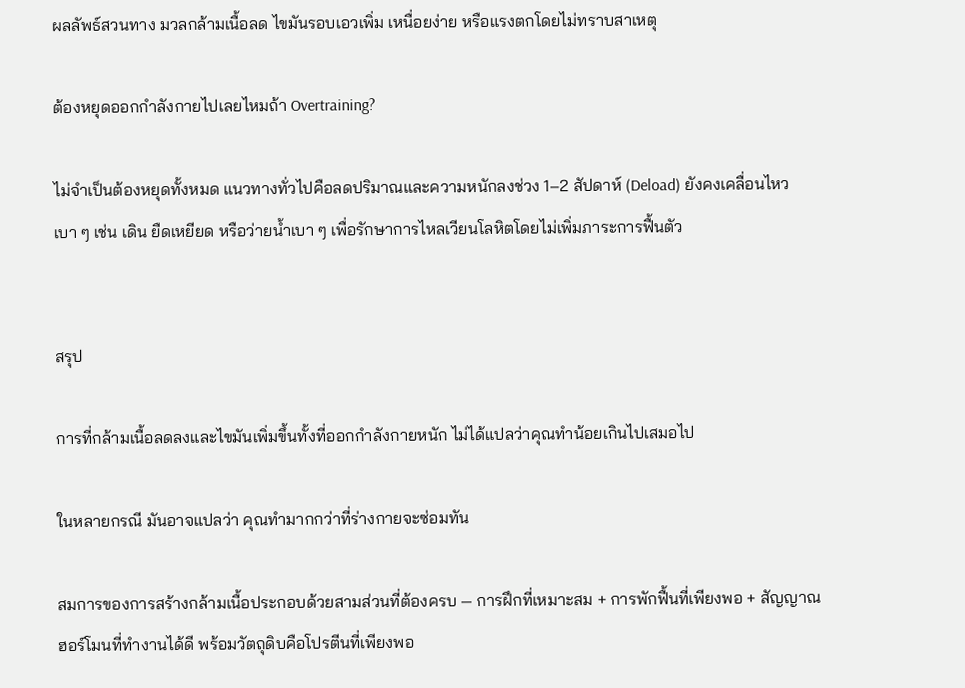ผลลัพธ์สวนทาง มวลกล้ามเนื้อลด ไขมันรอบเอวเพิ่ม เหนื่อยง่าย หรือแรงตกโดยไม่ทราบสาเหตุ

ต้องหยุดออกกำลังกายไปเลยไหมถ้า Overtraining?

ไม่จำเป็นต้องหยุดทั้งหมด แนวทางทั่วไปคือลดปริมาณและความหนักลงช่วง 1–2 สัปดาห์ (Deload) ยังคงเคลื่อนไหวเบา ๆ เช่น เดิน ยืดเหยียด หรือว่ายน้ำเบา ๆ เพื่อรักษาการไหลเวียนโลหิตโดยไม่เพิ่มภาระการฟื้นตัว


สรุป

การที่กล้ามเนื้อลดลงและไขมันเพิ่มขึ้นทั้งที่ออกกำลังกายหนัก ไม่ได้แปลว่าคุณทำน้อยเกินไปเสมอไป

ในหลายกรณี มันอาจแปลว่า คุณทำมากกว่าที่ร่างกายจะซ่อมทัน

สมการของการสร้างกล้ามเนื้อประกอบด้วยสามส่วนที่ต้องครบ — การฝึกที่เหมาะสม + การพักฟื้นที่เพียงพอ + สัญญาณฮอร์โมนที่ทำงานได้ดี พร้อมวัตถุดิบคือโปรตีนที่เพียงพอ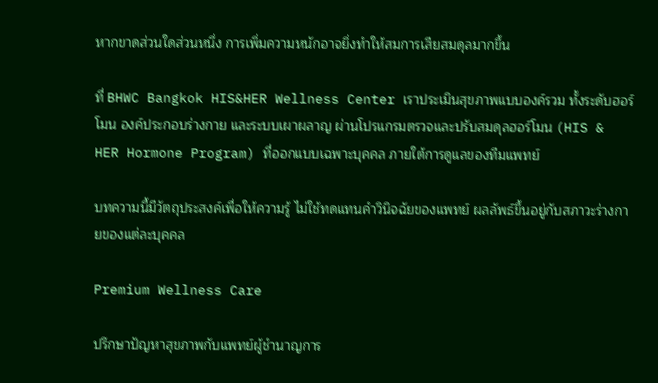หากขาดส่วนใดส่วนหนึ่ง การเพิ่มความหนักอาจยิ่งทำให้สมการเสียสมดุลมากขึ้น

ที่ BHWC Bangkok HIS&HER Wellness Center เราประเมินสุขภาพแบบองค์รวม ทั้งระดับฮอร์โมน องค์ประกอบร่างกาย และระบบเผาผลาญ ผ่านโปรแกรมตรวจและปรับสมดุลฮอร์โมน (HIS & HER Hormone Program) ที่ออกแบบเฉพาะบุคคล ภายใต้การดูแลของทีมแพทย์

บทความนี้มีวัตถุประสงค์เพื่อให้ความรู้ ไม่ใช้ทดแทนคำวินิจฉัยของแพทย์ ผลลัพธ์ขึ้นอยู่กับสภาวะร่างกายของแต่ละบุคคล

Premium Wellness Care

ปรึกษาปัญหาสุขภาพกับแพทย์ผู้ชำนาญการ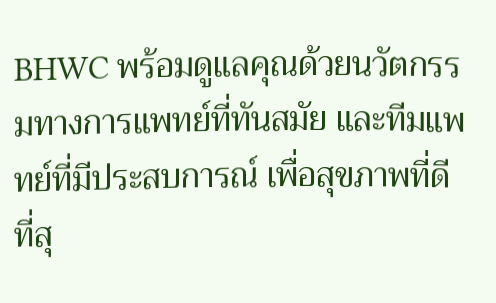BHWC พร้อมดูแลคุณด้วยนวัตกรรมทางการแพทย์ที่ทันสมัย และทีมแพทย์ที่มีประสบการณ์ เพื่อสุขภาพที่ดีที่สุ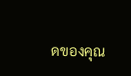ดของคุณ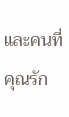และคนที่คุณรัก